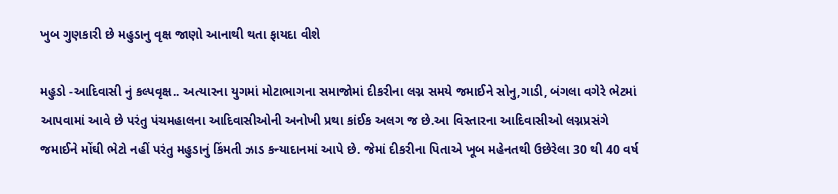ખુબ ગુણકારી છે મહુડાનુ વૃક્ષ જાણો આનાથી થતા ફાયદા વીશે

મહુડો -આદિવાસી નું કલ્પવૃક્ષ.. અત્યારના યુગમાં મોટાભાગના સમાજોમાં દીકરીના લગ્ન સમયે જમાઈને સોનુ,ગાડી, બંગલા વગેરે ભેટમાં આપવામાં આવે છે પરંતુ પંચમહાલના આદિવાસીઓની અનોખી પ્રથા કાંઈક અલગ જ છે.આ વિસ્તારના આદિવાસીઓ લગ્નપ્રસંગે જમાઈને મોંઘી ભેટો નહીં પરંતુ મહુડાનું કિંમતી ઝાડ કન્યાદાનમાં આપે છે. જેમાં દીકરીના પિતાએ ખૂબ મહેનતથી ઉછેરેલા 30 થી 40 વર્ષ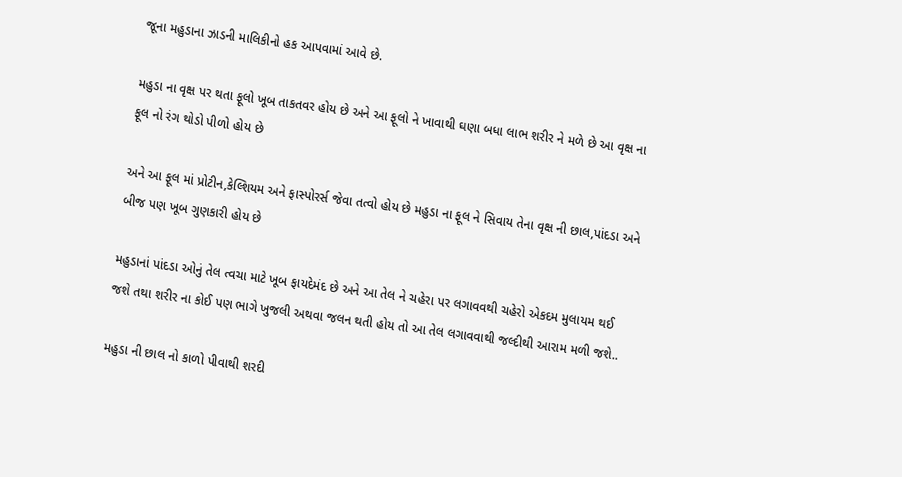જૂના મહુડાના ઝાડની માલિકીનો હક આપવામાં આવે છે.

મહુડા ના વૃક્ષ પર થતા ફૂલો ખૂબ તાકતવર હોય છે અને આ ફૂલો ને ખાવાથી ઘણા બધા લાભ શરીર ને મળે છે આ વૃક્ષ ના ફૂલ નો રંગ થોડો પીળો હોય છે

અને આ ફૂલ માં પ્રોટીન,કેલ્શિયમ અને ફાસ્પોરર્સ જેવા તત્વો હોય છે મહુડા ના ફૂલ ને સિવાય તેના વૃક્ષ ની છાલ,પાંદડા અને બીજ પણ ખૂબ ગુણકારી હોય છે

મહુડાનાં પાંદડા ઓનું તેલ ત્વચા માટે ખૂબ ફાયદેમંદ છે અને આ તેલ ને ચહેરા પર લગાવવથી ચહેરો એકદમ મુલાયમ થઈ જશે તથા શરીર ના કોઈ પણ ભાગે ખુજલી અથવા જલન થતી હોય તો આ તેલ લગાવવાથી જલ્દીથી આરામ મળી જશે..

મહુડા ની છાલ નો કાળો પીવાથી શરદી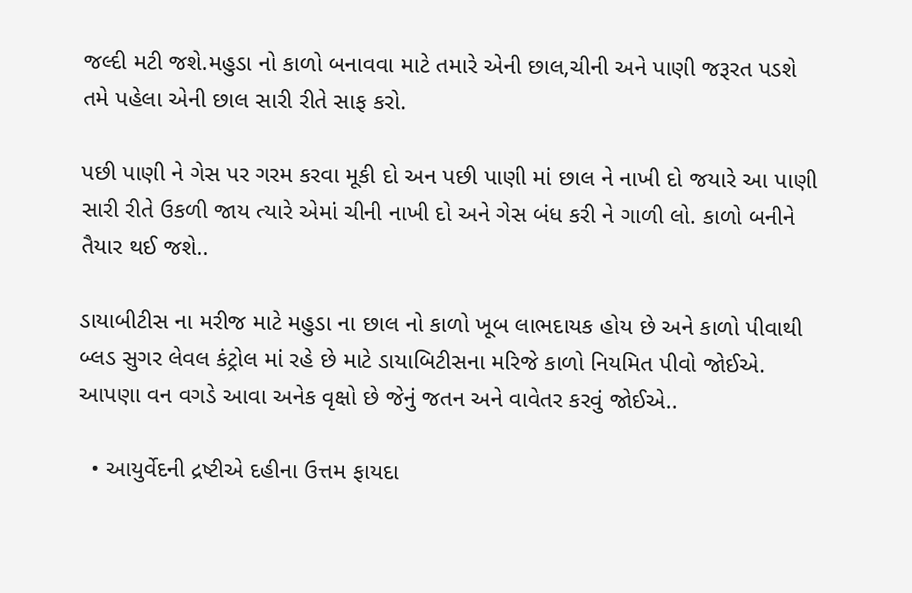જલ્દી મટી જશે.મહુડા નો કાળો બનાવવા માટે તમારે એની છાલ,ચીની અને પાણી જરૂરત પડશે તમે પહેલા એની છાલ સારી રીતે સાફ કરો.

પછી પાણી ને ગેસ પર ગરમ કરવા મૂકી દો અન પછી પાણી માં છાલ ને નાખી દો જયારે આ પાણી સારી રીતે ઉકળી જાય ત્યારે એમાં ચીની નાખી દો અને ગેસ બંધ કરી ને ગાળી લો. કાળો બનીને તૈયાર થઈ જશે..

ડાયાબીટીસ ના મરીજ માટે મહુડા ના છાલ નો કાળો ખૂબ લાભદાયક હોય છે અને કાળો પીવાથી બ્લડ સુગર લેવલ કંટ્રોલ માં રહે છે માટે ડાયાબિટીસના મરિજે કાળો નિયમિત પીવો જોઈએ. આપણા વન વગડે આવા અનેક વૃક્ષો છે જેનું જતન અને વાવેતર કરવું જોઈએ..

  • આયુર્વેદની દ્રષ્ટીએ દહીના ઉત્તમ ફાયદા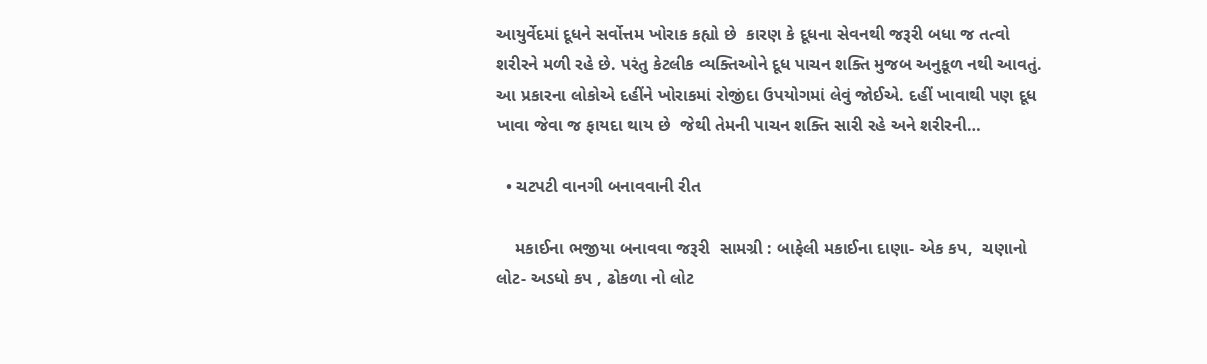આયુર્વેદમાં દૂધને સર્વોત્તમ ખોરાક કહ્યો છે  કારણ કે દૂધના સેવનથી જરૂરી બધા જ તત્વો શરીરને મળી રહે છે. પરંતુ કેટલીક વ્યક્તિઓને દૂધ પાચન શક્તિ મુજબ અનુકૂળ નથી આવતું. આ પ્રકારના લોકોએ દહીંને ખોરાકમાં રોજીંદા ઉપયોગમાં લેવું જોઈએ. દહીં ખાવાથી પણ દૂધ ખાવા જેવા જ ફાયદા થાય છે  જેથી તેમની પાચન શક્તિ સારી રહે અને શરીરની…

  • ચટપટી વાનગી બનાવવાની રીત

    મકાઈના ભજીયા બનાવવા જરૂરી  સામગ્રી : બાફેલી મકાઈના દાણા- એક કપ,  ચણાનો લોટ- અડધો કપ , ઢોકળા નો લોટ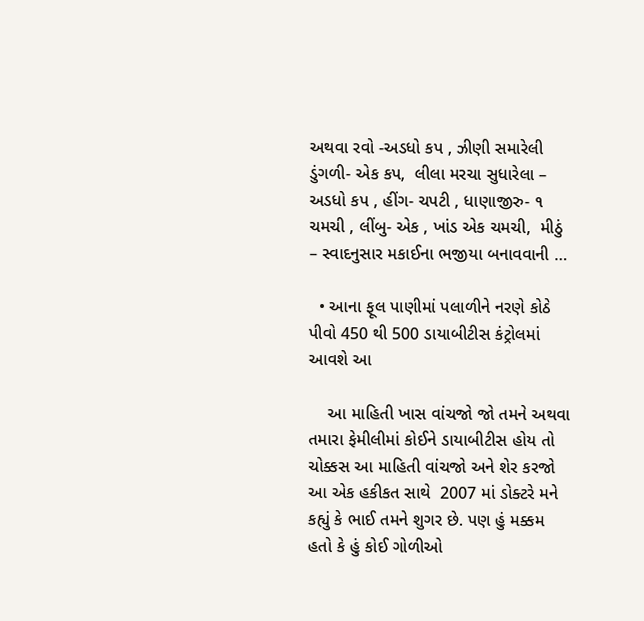અથવા રવો -અડધો કપ , ઝીણી સમારેલી ડુંગળી- એક કપ,  લીલા મરચા સુધારેલા – અડધો કપ , હીંગ- ચપટી , ધાણાજીરુ- ૧ ચમચી , લીંબુ- એક , ખાંડ એક ચમચી,  મીઠું – સ્વાદનુસાર મકાઈના ભજીયા બનાવવાની …

  • આના ફૂલ પાણીમાં પલાળીને નરણે કોઠે પીવો 450 થી 500 ડાયાબીટીસ કંટ્રોલમાં આવશે આ

    આ માહિતી ખાસ વાંચજો જો તમને અથવા તમારા ફેમીલીમાં કોઈને ડાયાબીટીસ હોય તો ચોક્કસ આ માહિતી વાંચજો અને શેર કરજો આ એક હકીકત સાથે  2007 માં ડોક્ટરે મને કહ્યું કે ભાઈ તમને શુગર છે. પણ હું મક્કમ હતો કે હું કોઈ ગોળીઓ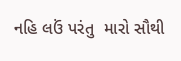નહિ લઉં પરંતુ  મારો સૌથી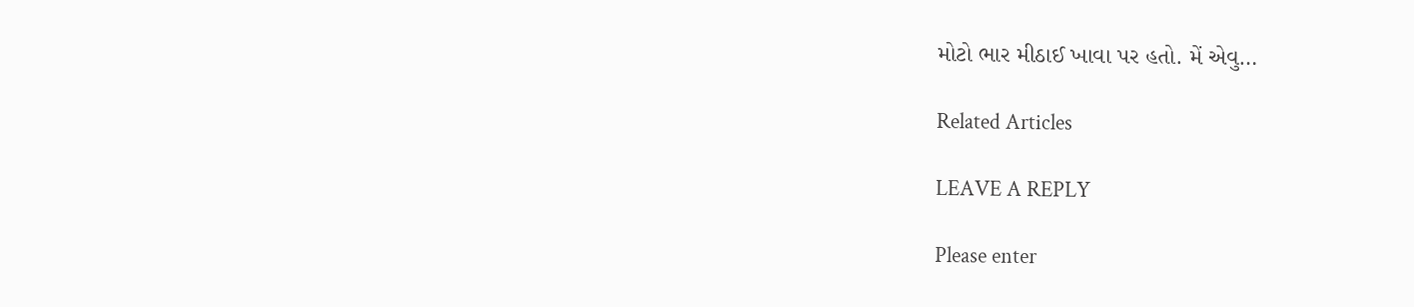મોટો ભાર મીઠાઈ ખાવા પર હતો. મેં એવુ…

Related Articles

LEAVE A REPLY

Please enter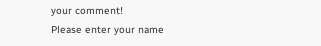your comment!
Please enter your name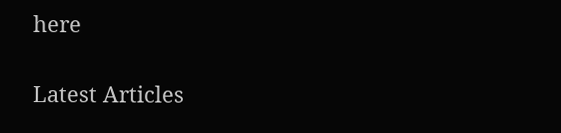here

Latest Articles